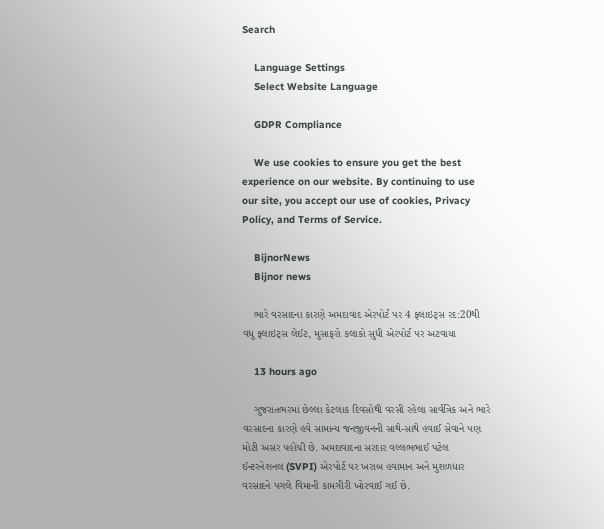Search

    Language Settings
    Select Website Language

    GDPR Compliance

    We use cookies to ensure you get the best experience on our website. By continuing to use our site, you accept our use of cookies, Privacy Policy, and Terms of Service.

    BijnorNews
    Bijnor news

    ભારે વરસાદના કારણે અમદાવાદ એરપોર્ટ પર 4 ફ્લાઇટ્સ રદ:20થી વધુ ફ્લાઇટ્સ લેઈટ, મુસાફરો કલાકો સુધી એરપોર્ટ પર અટવાયા

    13 hours ago

    ગુજરાતભરમાં છેલ્લા કેટલાક દિવસોથી વરસી રહેલા સાર્વત્રિક અને ભારે વરસાદના કારણે હવે સામાન્ય જનજીવનની સાથે-સાથે હવાઈ સેવાને પણ મોટી અસર પહોંચી છે. અમદાવાદના સરદાર વલ્લભભાઈ પટેલ ઈન્ટરનેશનલ (SVPI) એરપોર્ટ પર ખરાબ હવામાન અને મુશળધાર વરસાદને પગલે વિમાની કામગીરી ખોરવાઈ ગઈ છે.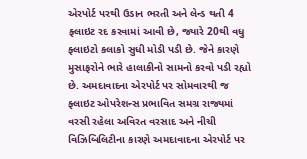એરપોર્ટ પરથી ઉડાન ભરતી અને લેન્ડ થતી 4 ફ્લાઇટ રદ કરવામાં આવી છે, જ્યારે 20થી વધુ ફ્લાઇટો કલાકો સુધી મોડી પડી છે. જેને કારણે મુસાફરોને ભારે હાલાકીનો સામનો કરવો પડી રહ્યો છે. અમદાવાદના એરપોર્ટ પર સોમવારથી જ ફ્લાઇટ ઓપરેશન્સ પ્રભાવિત સમગ્ર રાજ્યમાં વરસી રહેલા અવિરત વરસાદ અને નીચી વિઝિબિલિટીના કારણે અમદાવાદના એરપોર્ટ પર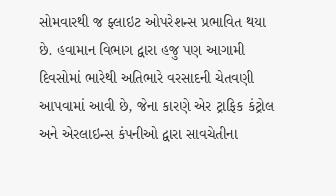સોમવારથી જ ફ્લાઇટ ઓપરેશન્સ પ્રભાવિત થયા છે. હવામાન વિભાગ દ્વારા હજુ પણ આગામી દિવસોમાં ભારેથી અતિભારે વરસાદની ચેતવણી આપવામાં આવી છે, જેના કારણે એર ટ્રાફિક કંટ્રોલ અને એરલાઇન્સ કંપનીઓ દ્વારા સાવચેતીના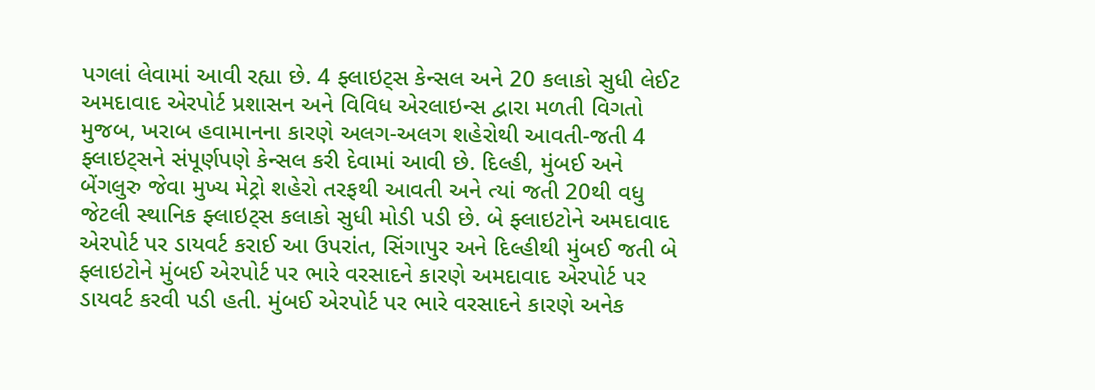પગલાં લેવામાં આવી રહ્યા છે. 4 ફ્લાઇટ્સ કેન્સલ અને 20 કલાકો સુધી લેઈટ અમદાવાદ એરપોર્ટ પ્રશાસન અને વિવિધ એરલાઇન્સ દ્વારા મળતી વિગતો મુજબ, ખરાબ હવામાનના કારણે અલગ-અલગ શહેરોથી આવતી-જતી 4 ફ્લાઇટ્સને સંપૂર્ણપણે કેન્સલ કરી દેવામાં આવી છે. દિલ્હી, મુંબઈ અને બેંગલુરુ જેવા મુખ્ય મેટ્રો શહેરો તરફથી આવતી અને ત્યાં જતી 20થી વધુ જેટલી સ્થાનિક ફ્લાઇટ્સ કલાકો સુધી મોડી પડી છે. બે ફ્લાઇટોને અમદાવાદ એરપોર્ટ પર ડાયવર્ટ કરાઈ આ ઉપરાંત, સિંગાપુર અને દિલ્હીથી મુંબઈ જતી બે ફ્લાઇટોને મુંબઈ એરપોર્ટ પર ભારે વરસાદને કારણે અમદાવાદ એરપોર્ટ પર ડાયવર્ટ કરવી પડી હતી. મુંબઈ એરપોર્ટ પર ભારે વરસાદને કારણે અનેક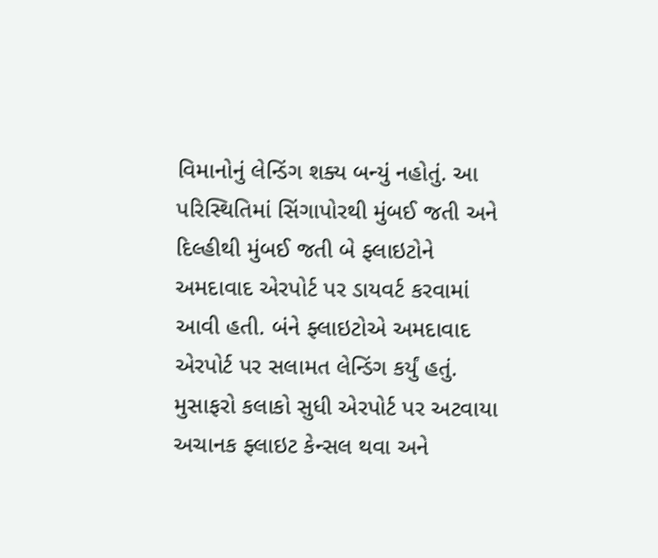વિમાનોનું લેન્ડિંગ શક્ય બન્યું નહોતું. આ પરિસ્થિતિમાં સિંગાપોરથી મુંબઈ જતી અને દિલ્હીથી મુંબઈ જતી બે ફ્લાઇટોને અમદાવાદ એરપોર્ટ પર ડાયવર્ટ કરવામાં આવી હતી. બંને ફ્લાઇટોએ અમદાવાદ એરપોર્ટ પર સલામત લેન્ડિંગ કર્યું હતું. મુસાફરો કલાકો સુધી એરપોર્ટ પર અટવાયા અચાનક ફ્લાઇટ કેન્સલ થવા અને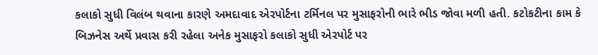કલાકો સુધી વિલંબ થવાના કારણે અમદાવાદ એરપોર્ટના ટર્મિનલ પર મુસાફરોની ભારે ભીડ જોવા મળી હતી. કટોકટીના કામ કે બિઝનેસ અર્થે પ્રવાસ કરી રહેલા અનેક મુસાફરો કલાકો સુધી એરપોર્ટ પર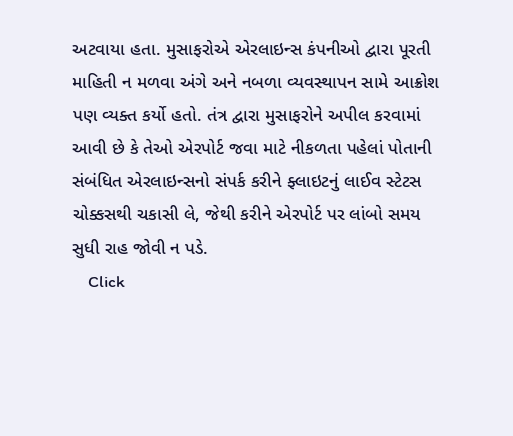અટવાયા હતા. મુસાફરોએ એરલાઇન્સ કંપનીઓ દ્વારા પૂરતી માહિતી ન મળવા અંગે અને નબળા વ્યવસ્થાપન સામે આક્રોશ પણ વ્યક્ત કર્યો હતો. તંત્ર દ્વારા મુસાફરોને અપીલ કરવામાં આવી છે કે તેઓ એરપોર્ટ જવા માટે નીકળતા પહેલાં પોતાની સંબંધિત એરલાઇન્સનો સંપર્ક કરીને ફ્લાઇટનું લાઈવ સ્ટેટસ ચોક્કસથી ચકાસી લે, જેથી કરીને એરપોર્ટ પર લાંબો સમય સુધી રાહ જોવી ન પડે.
    Click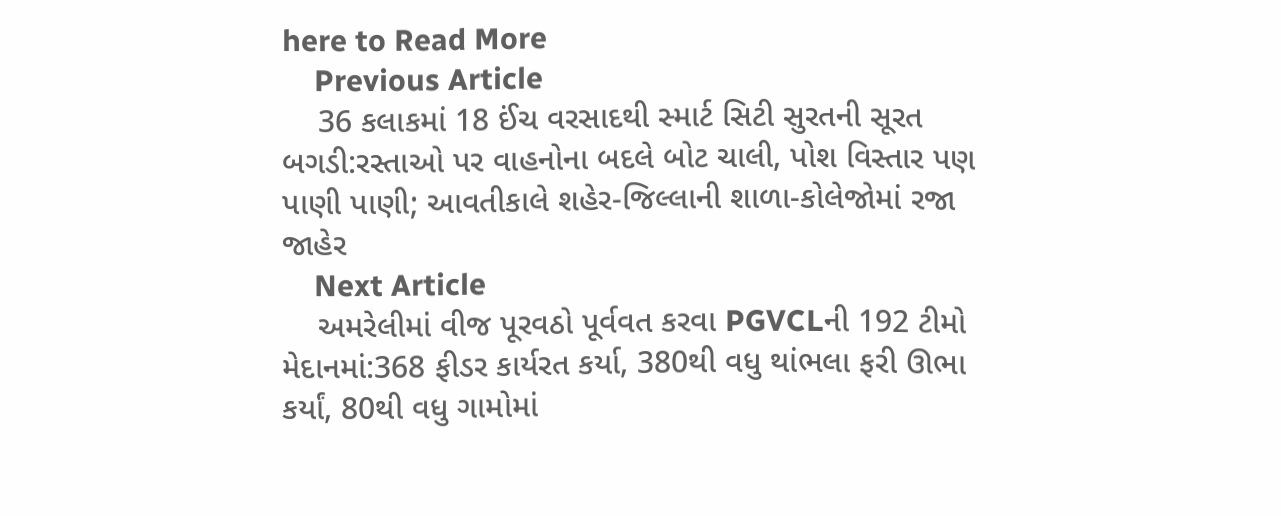here to Read More
    Previous Article
    36 કલાકમાં 18 ઈંચ વરસાદથી સ્માર્ટ સિટી સુરતની સૂરત બગડી:રસ્તાઓ પર વાહનોના બદલે બોટ ચાલી, પોશ વિસ્તાર પણ પાણી પાણી; આવતીકાલે શહેર-જિલ્લાની શાળા-કોલેજોમાં રજા જાહેર
    Next Article
    અમરેલીમાં વીજ પૂરવઠો પૂર્વવત કરવા PGVCLની 192 ટીમો મેદાનમાં:368 ફીડર કાર્યરત કર્યા, 380થી વધુ થાંભલા ફરી ઊભા કર્યાં, 80થી વધુ ગામોમાં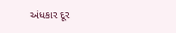અંધકાર દૂર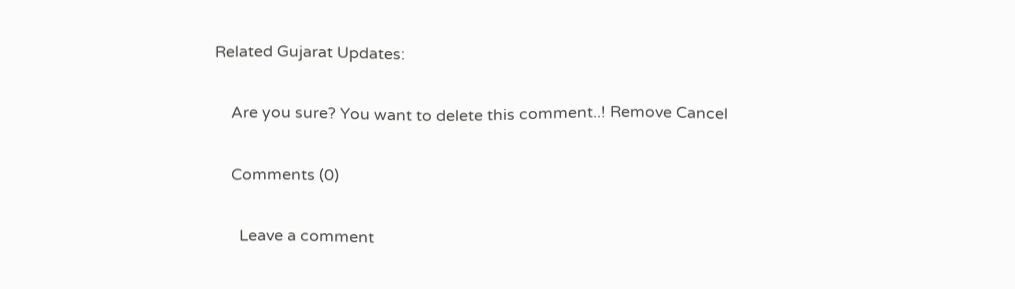Related Gujarat Updates:

    Are you sure? You want to delete this comment..! Remove Cancel

    Comments (0)

      Leave a comment